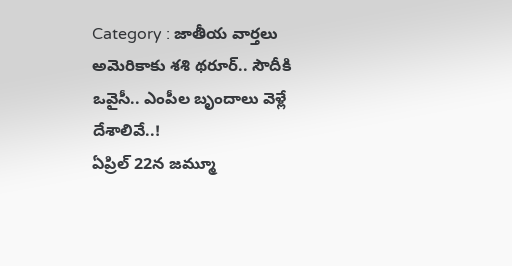Category : జాతీయ వార్తలు
అమెరికాకు శశి థరూర్.. సౌదీకి ఒవైసీ.. ఎంపీల బృందాలు వెళ్లే దేశాలివే..!
ఏప్రిల్ 22న జమ్మూ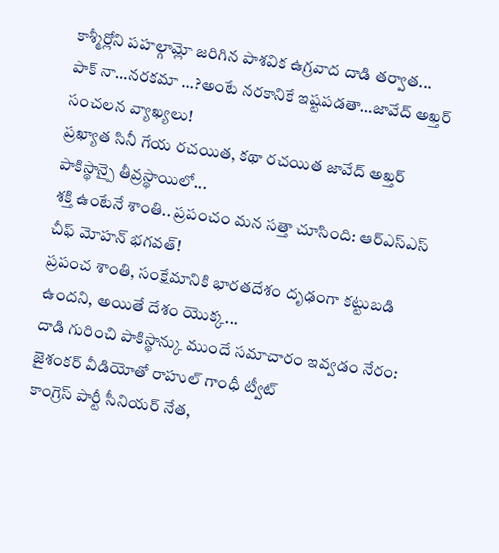కాశ్మీర్లోని పహల్గామ్లో జరిగిన పాశవిక ఉగ్రవాద దాడి తర్వాత...
పాక్ నా…నరకమా …?అంటే నరకానికే ఇష్టపడతా…జావేద్ అఖ్తర్ సంచలన వ్యాఖ్యలు!
ప్రఖ్యాత సినీ గేయ రచయిత, కథా రచయిత జావేద్ అఖ్తర్ పాకిస్థాన్పై తీవ్రస్థాయిలో...
శక్తి ఉంటేనే శాంతి.. ప్రపంచం మన సత్తా చూసింది: ఆర్ఎస్ఎస్ చీఫ్ మోహన్ భగవత్!
ప్రపంచ శాంతి, సంక్షేమానికి భారతదేశం దృఢంగా కట్టుబడి ఉందని, అయితే దేశం యొక్క...
దాడి గురించి పాకిస్థాన్కు ముందే సమాచారం ఇవ్వడం నేరం: జైశంకర్ వీడియోతో రాహుల్ గాంధీ ట్వీట్
కాంగ్రెస్ పార్టీ సీనియర్ నేత,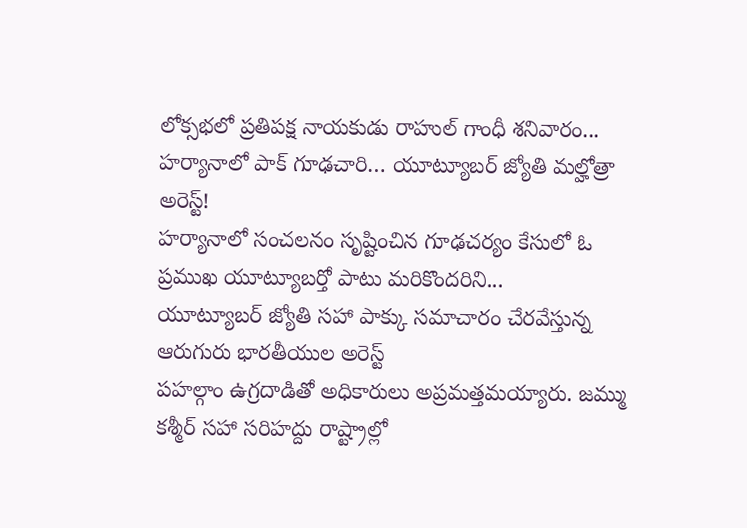లోక్సభలో ప్రతిపక్ష నాయకుడు రాహుల్ గాంధీ శనివారం...
హర్యానాలో పాక్ గూఢచారి… యూట్యూబర్ జ్యోతి మల్హోత్రా అరెస్ట్!
హర్యానాలో సంచలనం సృష్టించిన గూఢచర్యం కేసులో ఓ ప్రముఖ యూట్యూబర్తో పాటు మరికొందరిని...
యూట్యూబర్ జ్యోతి సహా పాక్కు సమాచారం చేరవేస్తున్న ఆరుగురు భారతీయుల అరెస్ట్
పహల్గాం ఉగ్రదాడితో అధికారులు అప్రమత్తమయ్యారు. జమ్ము కశ్మీర్ సహా సరిహద్దు రాష్ట్రాల్లో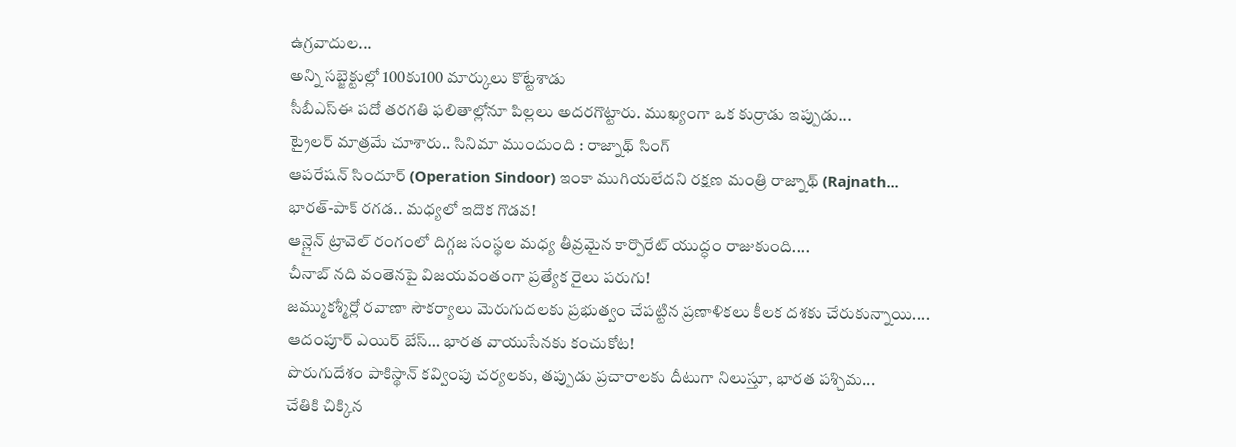ఉగ్రవాదుల...
అన్ని సబ్జెక్టుల్లో 100కు100 మార్కులు కొట్టేశాడు
సీబీఎస్ఈ పదో తరగతి ఫలితాల్లోనూ పిల్లలు అదరగొట్టారు. ముఖ్యంగా ఒక కుర్రాడు ఇప్పుడు...
ట్రైలర్ మాత్రమే చూశారు.. సినిమా ముందుంది : రాజ్నాథ్ సింగ్
ఆపరేషన్ సిందూర్ (Operation Sindoor) ఇంకా ముగియలేదని రక్షణ మంత్రి రాజ్నాథ్ (Rajnath...
భారత్-పాక్ రగడ.. మధ్యలో ఇదొక గొడవ!
ఆన్లైన్ ట్రావెల్ రంగంలో దిగ్గజ సంస్థల మధ్య తీవ్రమైన కార్పొరేట్ యుద్ధం రాజుకుంది....
చీనాబ్ నది వంతెనపై విజయవంతంగా ప్రత్యేక రైలు పరుగు!
జమ్ముకశ్మీర్లో రవాణా సౌకర్యాలు మెరుగుదలకు ప్రభుత్వం చేపట్టిన ప్రణాళికలు కీలక దశకు చేరుకున్నాయి....
ఆదంపూర్ ఎయిర్ బేస్… భారత వాయుసేనకు కంచుకోట!
పొరుగుదేశం పాకిస్థాన్ కవ్వింపు చర్యలకు, తప్పుడు ప్రచారాలకు దీటుగా నిలుస్తూ, భారత పశ్చిమ...
చేతికి చిక్కిన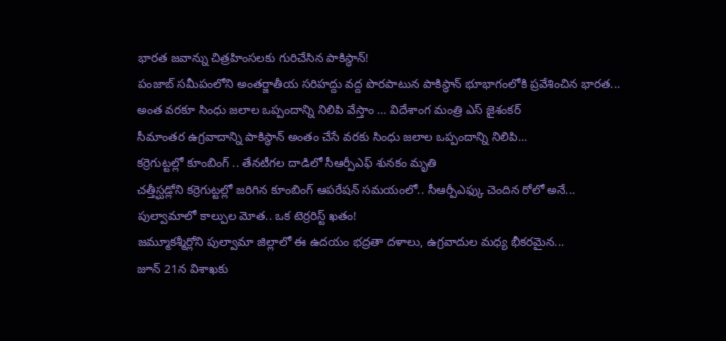భారత జవాన్ను చిత్రహింసలకు గురిచేసిన పాకిస్థాన్!
పంజాబ్ సమీపంలోని అంతర్జాతీయ సరిహద్దు వద్ద పొరపాటున పాకిస్థాన్ భూభాగంలోకి ప్రవేశించిన భారత...
అంత వరకూ సింధు జలాల ఒప్పందాన్ని నిలిపి వేస్తాం … విదేశాంగ మంత్రి ఎస్ జైశంకర్
సీమాంతర ఉగ్రవాదాన్ని పాకిస్థాన్ అంతం చేసే వరకు సింధు జలాల ఒప్పందాన్ని నిలిపి...
కర్రెగుట్టల్లో కూంబింగ్ .. తేనటీగల దాడిలో సీఆర్పీఎఫ్ శునకం మృతి
చత్తీస్ఘడ్లోని కర్రెగుట్టల్లో జరిగిన కూంబింగ్ ఆపరేషన్ సమయంలో.. సీఆర్పీఎఫ్కు చెందిన రోలో అనే...
పుల్వామాలో కాల్పుల మోత.. ఒక టెర్రరిస్ట్ ఖతం!
జమ్మూకశ్మీర్లోని పుల్వామా జిల్లాలో ఈ ఉదయం భద్రతా దళాలు, ఉగ్రవాదుల మధ్య భీకరమైన...
జూన్ 21న విశాఖకు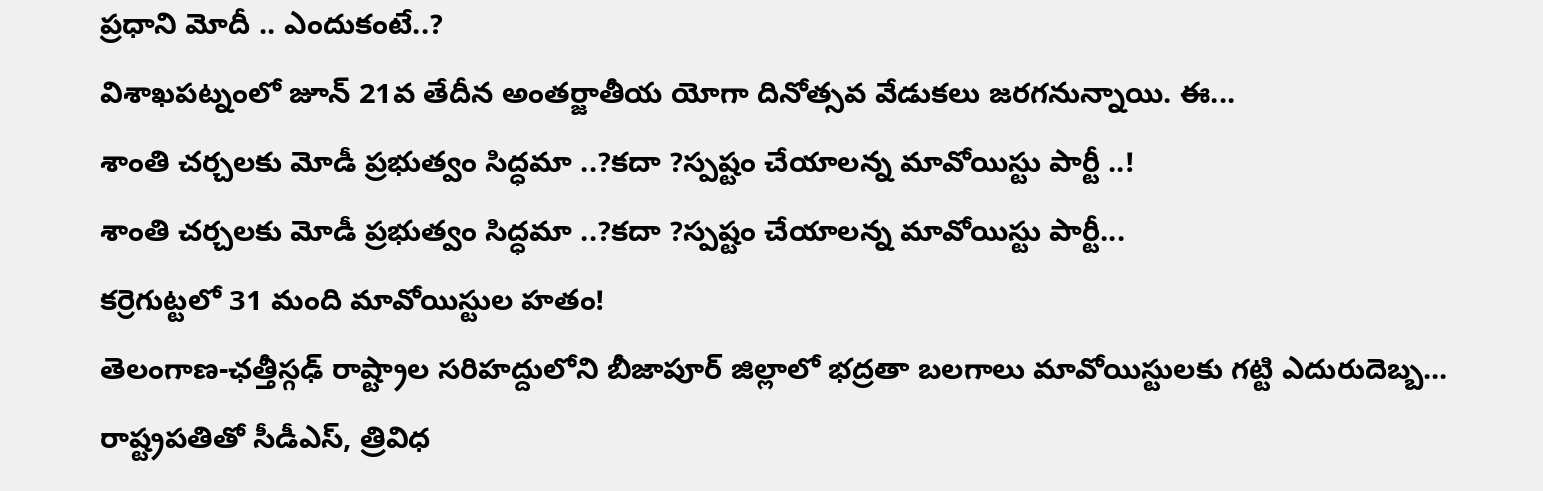ప్రధాని మోదీ .. ఎందుకంటే..?
విశాఖపట్నంలో జూన్ 21వ తేదీన అంతర్జాతీయ యోగా దినోత్సవ వేడుకలు జరగనున్నాయి. ఈ...
శాంతి చర్చలకు మోడీ ప్రభుత్వం సిద్ధమా ..?కదా ?స్పష్టం చేయాలన్న మావోయిస్టు పార్టీ ..!
శాంతి చర్చలకు మోడీ ప్రభుత్వం సిద్ధమా ..?కదా ?స్పష్టం చేయాలన్న మావోయిస్టు పార్టీ...
కర్రెగుట్టలో 31 మంది మావోయిస్టుల హతం!
తెలంగాణ-ఛత్తీస్గఢ్ రాష్ట్రాల సరిహద్దులోని బీజాపూర్ జిల్లాలో భద్రతా బలగాలు మావోయిస్టులకు గట్టి ఎదురుదెబ్బ...
రాష్ట్రపతితో సీడీఎస్, త్రివిధ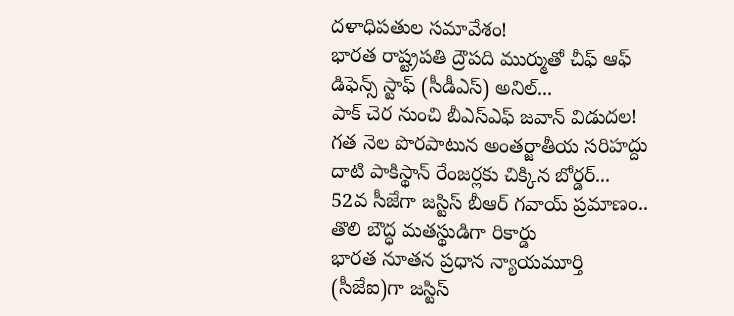దళాధిపతుల సమావేశం!
భారత రాష్ట్రపతి ద్రౌపది ముర్ముతో చీఫ్ ఆఫ్ డిఫెన్స్ స్టాఫ్ (సీడీఎస్) అనిల్...
పాక్ చెర నుంచి బీఎస్ఎఫ్ జవాన్ విడుదల!
గత నెల పొరపాటున అంతర్జాతీయ సరిహద్దు దాటి పాకిస్థాన్ రేంజర్లకు చిక్కిన బోర్డర్...
52వ సీజేగా జస్టిస్ బీఆర్ గవాయ్ ప్రమాణం.. తొలి బౌద్ధ మతస్థుడిగా రికార్డు
భారత నూతన ప్రధాన న్యాయమూర్తి (సీజేఐ)గా జస్టిస్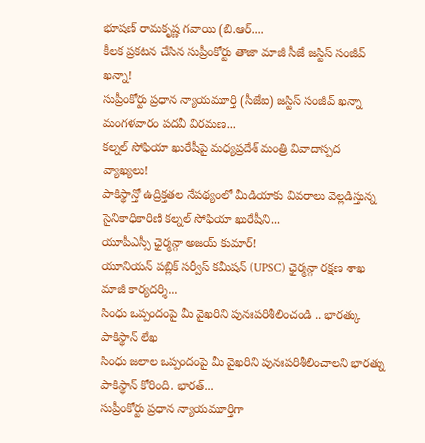భూషణ్ రామకృష్ణ గవాయి (బి.ఆర్....
కీలక ప్రకటన చేసిన సుప్రీంకోర్టు తాజా మాజీ సీజే జస్టిస్ సంజీవ్ ఖన్నా!
సుప్రీంకోర్టు ప్రధాన న్యాయమూర్తి (సీజేఐ) జస్టిస్ సంజీవ్ ఖన్నా మంగళవారం పదవీ విరమణ...
కల్నల్ సోఫియా ఖురేషీపై మధ్యప్రదేశ్ మంత్రి వివాదాస్పద వ్యాఖ్యలు!
పాకిస్థాన్తో ఉద్రిక్తతల నేపథ్యంలో మీడియాకు వివరాలు వెల్లడిస్తున్న సైనికాధికారిణి కల్నల్ సోఫియా ఖురేషీని...
యూపీఎస్సీ ఛైర్మన్గా అజయ్ కుమార్!
యూనియన్ పబ్లిక్ సర్వీస్ కమీషన్ (UPSC) ఛైర్మన్గా రక్షణ శాఖ మాజీ కార్యదర్శి...
సింధు ఒప్పందంపై మీ వైఖరిని పునఃపరిశీలించండి .. భారత్కు పాకిస్థాన్ లేఖ
సింధు జలాల ఒప్పందంపై మీ వైఖరిని పునఃపరిశీలించాలని భారత్ను పాకిస్థాన్ కోరింది. భారత్...
సుప్రీంకోర్టు ప్రధాన న్యాయమూర్తిగా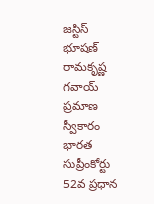జస్టిస్ భూషణ్ రామకృష్ణ గవాయ్ ప్రమాణ స్వీకారం
భారత సుప్రీంకోర్టు 52వ ప్రధాన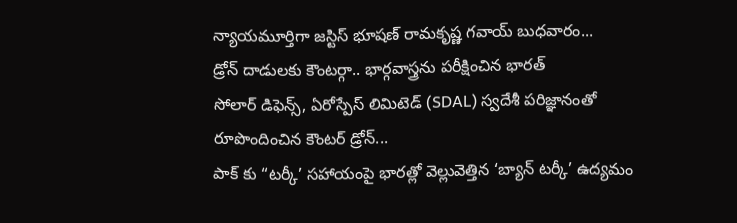న్యాయమూర్తిగా జస్టిస్ భూషణ్ రామకృష్ణ గవాయ్ బుధవారం...
డ్రోన్ దాడులకు కౌంటర్గా.. భార్గవాస్త్రను పరీక్షించిన భారత్
సోలార్ డిఫెన్స్, ఏరోస్పేస్ లిమిటెడ్ (SDAL) స్వదేశీ పరిజ్ఞానంతో రూపొందించిన కౌంటర్ డ్రోన్...
పాక్ కు “టర్కీ’ సహాయంపై భారత్లో వెల్లువెత్తిన ‘బ్యాన్ టర్కీ’ ఉద్యమం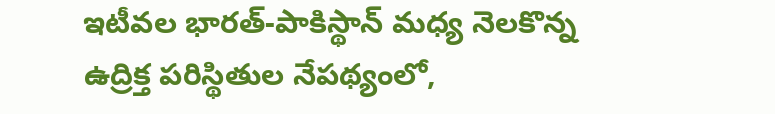ఇటీవల భారత్-పాకిస్థాన్ మధ్య నెలకొన్న ఉద్రిక్త పరిస్థితుల నేపథ్యంలో,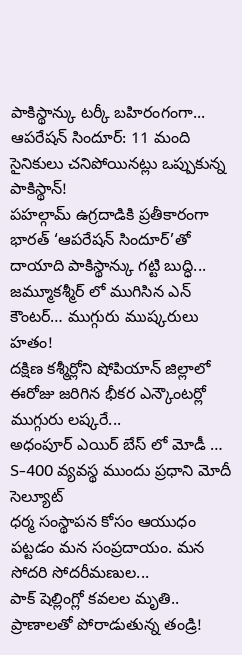పాకిస్థాన్కు టర్కీ బహిరంగంగా...
ఆపరేషన్ సిందూర్: 11 మంది సైనికులు చనిపోయినట్లు ఒప్పుకున్న పాకిస్థాన్!
పహల్గామ్ ఉగ్రదాడికి ప్రతీకారంగా భారత్ ‘ఆపరేషన్ సిందూర్’తో దాయాది పాకిస్థాన్కు గట్టి బుద్ధి...
జమ్మూకశ్మీర్ లో ముగిసిన ఎన్ కౌంటర్… ముగ్గురు ముష్కరులు హతం!
దక్షిణ కశ్మీర్లోని షోపియాన్ జిల్లాలో ఈరోజు జరిగిన భీకర ఎన్కౌంటర్లో ముగ్గురు లష్కరే...
అధంపూర్ ఎయిర్ బేస్ లో మోడీ … S-400 వ్యవస్థ ముందు ప్రధాని మోదీ సెల్యూట్
ధర్మ సంస్థాపన కోసం ఆయుధం పట్టడం మన సంప్రదాయం. మన సోదరి సోదరీమణుల...
పాక్ షెల్లింగ్లో కవలల మృతి.. ప్రాణాలతో పోరాడుతున్న తండ్రి!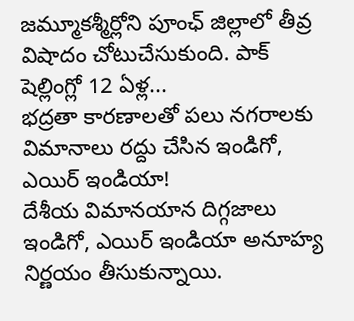జమ్మూకశ్మీర్లోని పూంఛ్ జిల్లాలో తీవ్ర విషాదం చోటుచేసుకుంది. పాక్ షెల్లింగ్లో 12 ఏళ్ల...
భద్రతా కారణాలతో పలు నగరాలకు విమానాలు రద్దు చేసిన ఇండిగో, ఎయిర్ ఇండియా!
దేశీయ విమానయాన దిగ్గజాలు ఇండిగో, ఎయిర్ ఇండియా అనూహ్య నిర్ణయం తీసుకున్నాయి.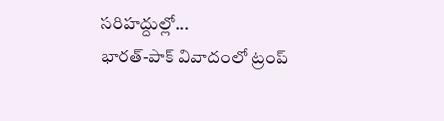సరిహద్దుల్లో...
భారత్-పాక్ వివాదంలో ట్రంప్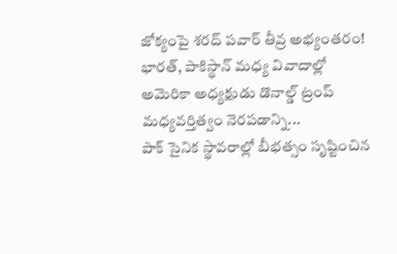జోక్యంపై శరద్ పవార్ తీవ్ర అభ్యంతరం!
భారత్, పాకిస్థాన్ మధ్య వివాదాల్లో అమెరికా అధ్యక్షుడు డొనాల్డ్ ట్రంప్ మధ్యవర్తిత్వం నెరపడాన్ని...
పాక్ సైనిక స్థావరాల్లో బీభత్సం సృష్టించిన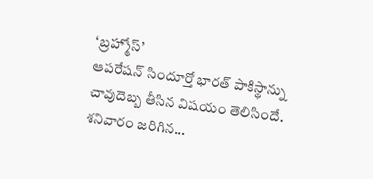‘బ్రహ్మోస్’
ఆపరేషన్ సిందూర్తో భారత్ పాకిస్థాన్ను చావుదెబ్బ తీసిన విషయం తెలిసిందే. శనివారం జరిగిన...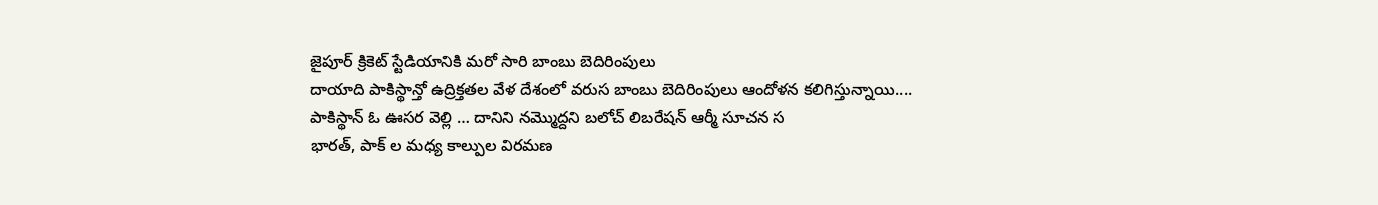జైపూర్ క్రికెట్ స్టేడియానికి మరో సారి బాంబు బెదిరింపులు
దాయాది పాకిస్థాన్తో ఉద్రిక్తతల వేళ దేశంలో వరుస బాంబు బెదిరింపులు ఆందోళన కలిగిస్తున్నాయి....
పాకిస్థాన్ ఓ ఊసర వెల్లి … దానిని నమ్మొద్దని బలోచ్ లిబరేషన్ ఆర్మీ సూచన స
భారత్, పాక్ ల మధ్య కాల్పుల విరమణ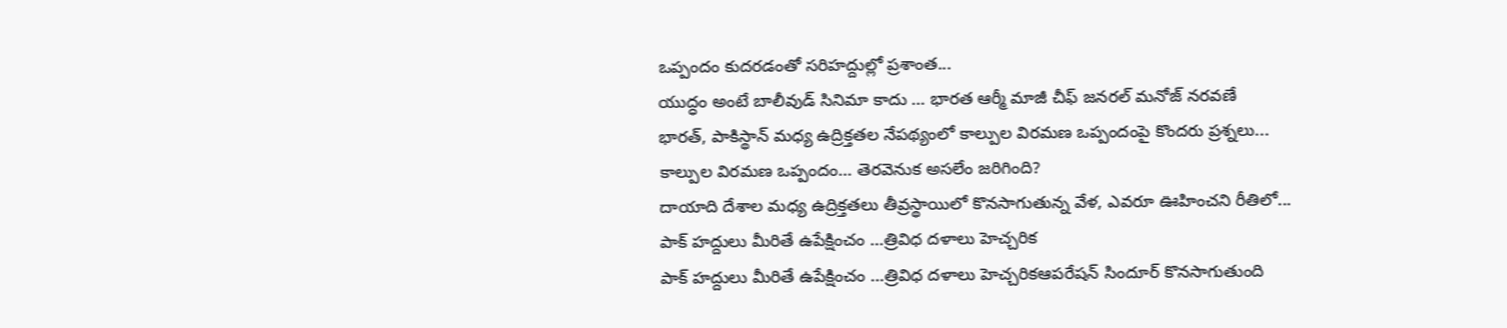ఒప్పందం కుదరడంతో సరిహద్దుల్లో ప్రశాంత...
యుద్ధం అంటే బాలీవుడ్ సినిమా కాదు … భారత ఆర్మీ మాజీ చీఫ్ జనరల్ మనోజ్ నరవణే
భారత్, పాకిస్థాన్ మధ్య ఉద్రిక్తతల నేపథ్యంలో కాల్పుల విరమణ ఒప్పందంపై కొందరు ప్రశ్నలు...
కాల్పుల విరమణ ఒప్పందం… తెరవెనుక అసలేం జరిగింది?
దాయాది దేశాల మధ్య ఉద్రిక్తతలు తీవ్రస్థాయిలో కొనసాగుతున్న వేళ, ఎవరూ ఊహించని రీతిలో...
పాక్ హద్దులు మీరితే ఉపేక్షించం …త్రివిధ దళాలు హెచ్చరిక
పాక్ హద్దులు మీరితే ఉపేక్షించం …త్రివిధ దళాలు హెచ్చరికఆపరేషన్ సిందూర్ కొనసాగుతుంది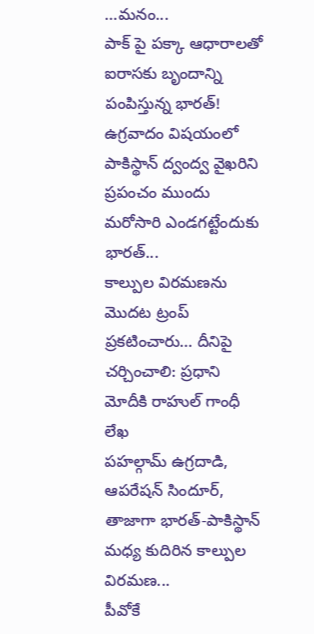…మనం...
పాక్ పై పక్కా ఆధారాలతో ఐరాసకు బృందాన్ని పంపిస్తున్న భారత్!
ఉగ్రవాదం విషయంలో పాకిస్థాన్ ద్వంద్వ వైఖరిని ప్రపంచం ముందు మరోసారి ఎండగట్టేందుకు భారత్...
కాల్పుల విరమణను మొదట ట్రంప్ ప్రకటించారు… దీనిపై చర్చించాలి: ప్రధాని మోదీకి రాహుల్ గాంధీ లేఖ
పహల్గామ్ ఉగ్రదాడి, ఆపరేషన్ సిందూర్, తాజాగా భారత్-పాకిస్థాన్ మధ్య కుదిరిన కాల్పుల విరమణ...
పీవోకే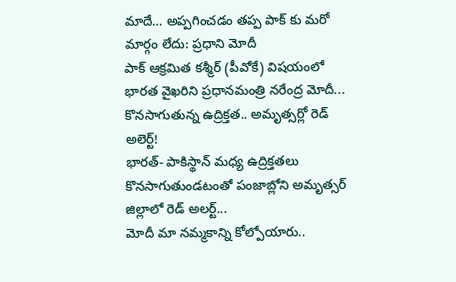మాదే… అప్పగించడం తప్ప పాక్ కు మరో మార్గం లేదు: ప్రధాని మోదీ
పాక్ ఆక్రమిత కశ్మీర్ (పీవోకే) విషయంలో భారత వైఖరిని ప్రధానమంత్రి నరేంద్ర మోదీ...
కొనసాగుతున్న ఉద్రిక్తత.. అమృత్సర్లో రెడ్ అలెర్ట్!
భారత్- పాకిస్థాన్ మధ్య ఉద్రిక్తతలు కొనసాగుతుండటంతో పంజాబ్లోని అమృత్సర్ జిల్లాలో రెడ్ అలర్ట్...
మోదీ మా నమ్మకాన్ని కోల్పోయారు..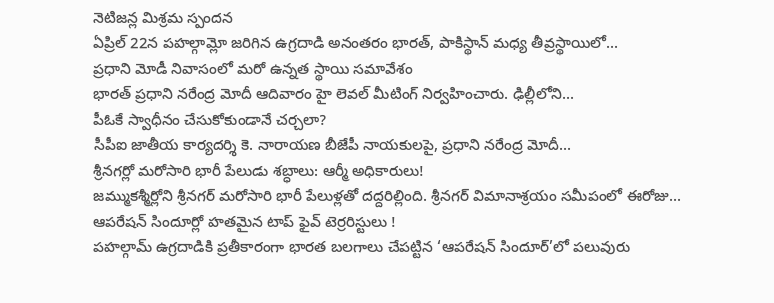నెటిజన్ల మిశ్రమ స్పందన
ఏప్రిల్ 22న పహల్గామ్లో జరిగిన ఉగ్రదాడి అనంతరం భారత్, పాకిస్థాన్ మధ్య తీవ్రస్థాయిలో...
ప్రధాని మోడీ నివాసంలో మరో ఉన్నత స్థాయి సమావేశం
భారత్ ప్రధాని నరేంద్ర మోదీ ఆదివారం హై లెవల్ మీటింగ్ నిర్వహించారు. ఢిల్లీలోని...
పీఓకే స్వాధీనం చేసుకోకుండానే చర్చలా?
సీపీఐ జాతీయ కార్యదర్శి కె. నారాయణ బీజేపీ నాయకులపై, ప్రధాని నరేంద్ర మోదీ...
శ్రీనగర్లో మరోసారి భారీ పేలుడు శబ్ధాలు: ఆర్మీ అధికారులు!
జమ్ముకశ్మీర్లోని శ్రీనగర్ మరోసారి భారీ పేలుళ్లతో దద్దరిల్లింది. శ్రీనగర్ విమానాశ్రయం సమీపంలో ఈరోజు...
ఆపరేషన్ సిందూర్లో హతమైన టాప్ ఫైవ్ టెర్రరిస్టులు !
పహల్గామ్ ఉగ్రదాడికి ప్రతీకారంగా భారత బలగాలు చేపట్టిన ‘ఆపరేషన్ సిందూర్’లో పలువురు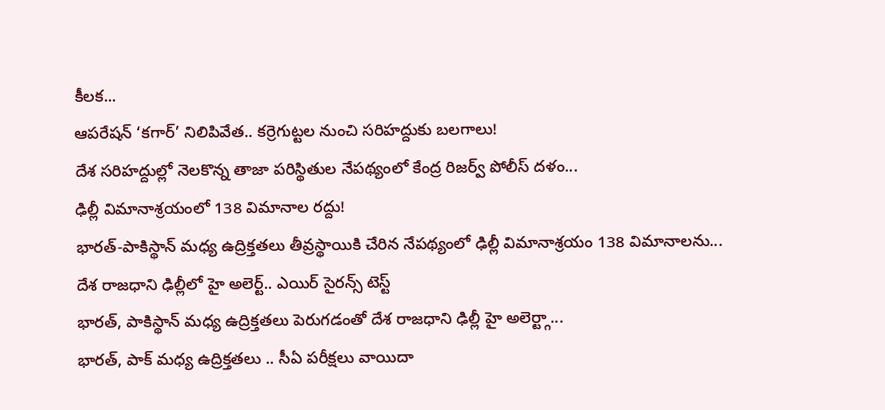కీలక...
ఆపరేషన్ ‘కగార్’ నిలిపివేత.. కర్రెగుట్టల నుంచి సరిహద్దుకు బలగాలు!
దేశ సరిహద్దుల్లో నెలకొన్న తాజా పరిస్థితుల నేపథ్యంలో కేంద్ర రిజర్వ్ పోలీస్ దళం...
ఢిల్లీ విమానాశ్రయంలో 138 విమానాల రద్దు!
భారత్-పాకిస్థాన్ మధ్య ఉద్రిక్తతలు తీవ్రస్థాయికి చేరిన నేపథ్యంలో ఢిల్లీ విమానాశ్రయం 138 విమానాలను...
దేశ రాజధాని ఢిల్లీలో హై అలెర్ట్.. ఎయిర్ సైరన్స్ టెస్ట్
భారత్, పాకిస్థాన్ మధ్య ఉద్రిక్తతలు పెరుగడంతో దేశ రాజధాని ఢిల్లీ హై అలెర్ట్గా...
భారత్, పాక్ మధ్య ఉద్రిక్తతలు .. సీఏ పరీక్షలు వాయిదా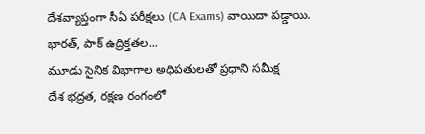దేశవ్యాప్తంగా సీఏ పరీక్షలు (CA Exams) వాయిదా పడ్డాయి. భారత్, పాక్ ఉద్రిక్తతల...
మూడు సైనిక విభాగాల అధిపతులతో ప్రధాని సమీక్ష
దేశ భద్రత, రక్షణ రంగంలో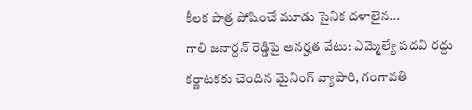కీలక పాత్ర పోషించే మూడు సైనిక దళాలైన...
గాలి జనార్దన్ రెడ్డిపై అనర్హత వేటు: ఎమ్మెల్యే పదవి రద్దు
కర్ణాటకకు చెందిన మైనింగ్ వ్యాపారి, గంగావతి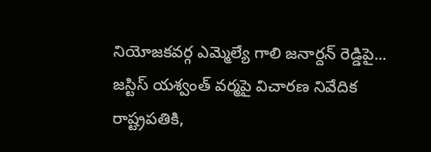నియోజకవర్గ ఎమ్మెల్యే గాలి జనార్దన్ రెడ్డిపై...
జస్టిస్ యశ్వంత్ వర్మపై విచారణ నివేదిక రాష్ట్రపతికి,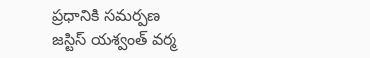ప్రధానికి సమర్పణ
జస్టిస్ యశ్వంత్ వర్మ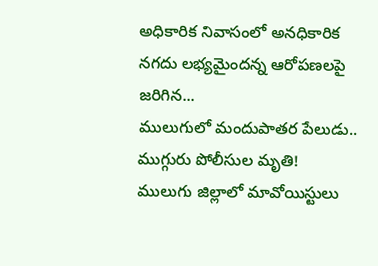అధికారిక నివాసంలో అనధికారిక నగదు లభ్యమైందన్న ఆరోపణలపై జరిగిన...
ములుగులో మందుపాతర పేలుడు.. ముగ్గురు పోలీసుల మృతి!
ములుగు జిల్లాలో మావోయిస్టులు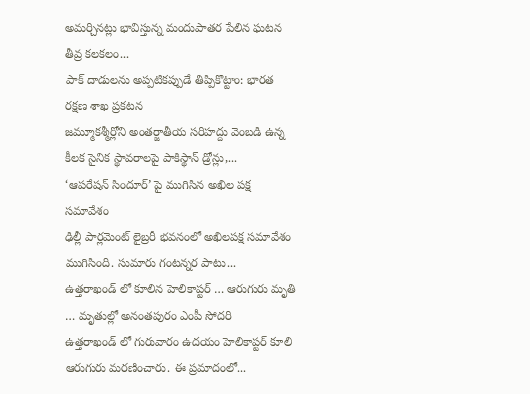అమర్చినట్లు భావిస్తున్న మందుపాతర పేలిన ఘటన తీవ్ర కలకలం...
పాక్ దాడులను అప్పటికప్పుడే తిప్పికొట్టాం: భారత రక్షణ శాఖ ప్రకటన
జమ్మూకశ్మీర్లోని అంతర్జాతీయ సరిహద్దు వెంబడి ఉన్న కీలక సైనిక స్థావరాలపై పాకిస్థాన్ డ్రోన్లు,...
‘ఆపరేషన్ సిందూర్’ పై ముగిసిన అఖిల పక్ష సమావేశం
ఢిల్లీ పార్లమెంట్ లైబ్రరీ భవనంలో అఖిలపక్ష సమావేశం ముగిసింది. సుమారు గంటన్నర పాటు...
ఉత్తరాఖండ్ లో కూలిన హెలికాప్టర్ … ఆరుగురు మృతి … మృతుల్లో అనంతపురం ఎంపీ సోదరి
ఉత్తరాఖండ్ లో గురువారం ఉదయం హెలికాప్టర్ కూలి ఆరుగురు మరణించారు. ఈ ప్రమాదంలో...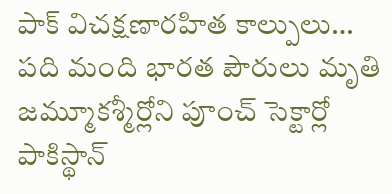పాక్ విచక్షణారహిత కాల్పులు… పది మంది భారత పౌరులు మృతి
జమ్మూకశ్మీర్లోని పూంచ్ సెక్టార్లో పాకిస్థాన్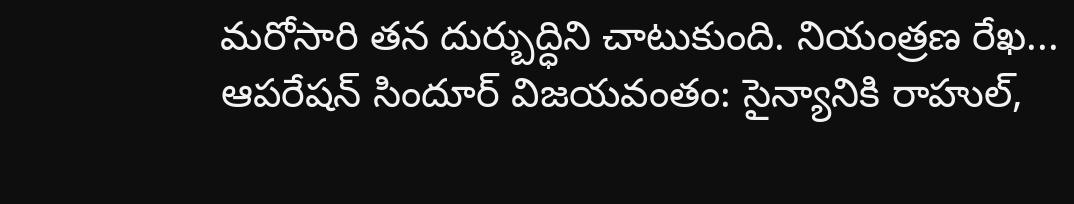మరోసారి తన దుర్బుద్ధిని చాటుకుంది. నియంత్రణ రేఖ...
ఆపరేషన్ సిందూర్ విజయవంతం: సైన్యానికి రాహుల్,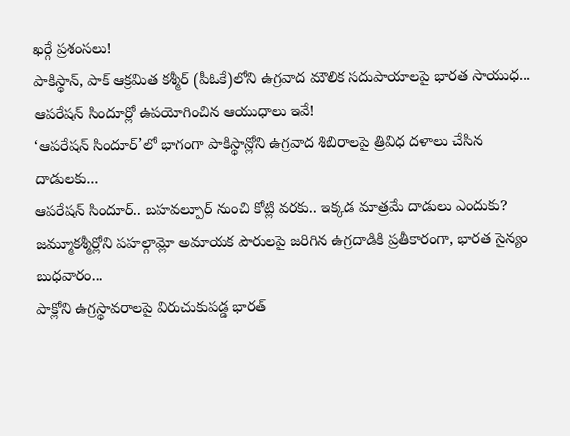ఖర్గే ప్రశంసలు!
పాకిస్థాన్, పాక్ ఆక్రమిత కశ్మీర్ (పీఓకే)లోని ఉగ్రవాద మౌలిక సదుపాయాలపై భారత సాయుధ...
ఆపరేషన్ సిందూర్లో ఉపయోగించిన ఆయుధాలు ఇవే!
‘ఆపరేషన్ సిందూర్’లో భాగంగా పాకిస్థాన్లోని ఉగ్రవాద శిబిరాలపై త్రివిధ దళాలు చేసిన దాడులకు...
ఆపరేషన్ సిందూర్.. బహవల్పూర్ నుంచి కోట్లి వరకు.. ఇక్కడ మాత్రమే దాడులు ఎందుకు?
జమ్మూకశ్మీర్లోని పహల్గామ్లో అమాయక పౌరులపై జరిగిన ఉగ్రదాడికి ప్రతీకారంగా, భారత సైన్యం బుధవారం...
పాక్లోని ఉగ్రస్థావరాలపై విరుచుకుపడ్డ భారత్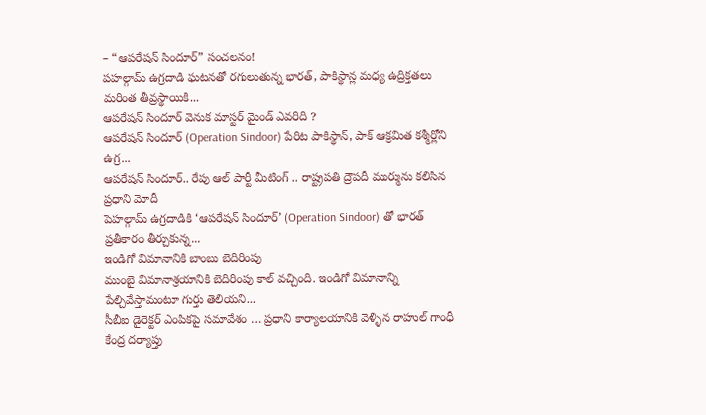– “ఆపరేషన్ సిందూర్” సంచలనం!
పహల్గామ్ ఉగ్రదాడి ఘటనతో రగులుతున్న భారత్, పాకిస్థాన్ల మధ్య ఉద్రిక్తతలు మరింత తీవ్రస్థాయికి...
ఆపరేషన్ సిందూర్ వెనుక మాస్టర్ మైండ్ ఎవరిది ?
ఆపరేషన్ సిందూర్ (Operation Sindoor) పేరిట పాకిస్థాన్, పాక్ ఆక్రమిత కశ్మీర్లోని ఉగ్ర...
ఆపరేషన్ సిందూర్.. రేపు ఆల్ పార్టీ మీటింగ్ .. రాష్ట్రపతి ద్రౌపదీ ముర్మును కలిసిన ప్రధాని మోదీ
పెహల్గామ్ ఉగ్రదాడికి ‘ఆపరేషన్ సిందూర్’ (Operation Sindoor) తో భారత్ ప్రతీకారం తీర్చుకున్న...
ఇండిగో విమానానికి బాంబు బెదిరింపు
ముంబై విమానాశ్రయానికి బెదిరింపు కాల్ వచ్చింది. ఇండిగో విమానాన్ని పేల్చివేస్తామంటూ గుర్తు తెలియని...
సీబీఐ డైరెక్టర్ ఎంపికపై సమావేశం … ప్రధాని కార్యాలయానికి వెళ్ళిన రాహుల్ గాంధీ
కేంద్ర దర్యాప్తు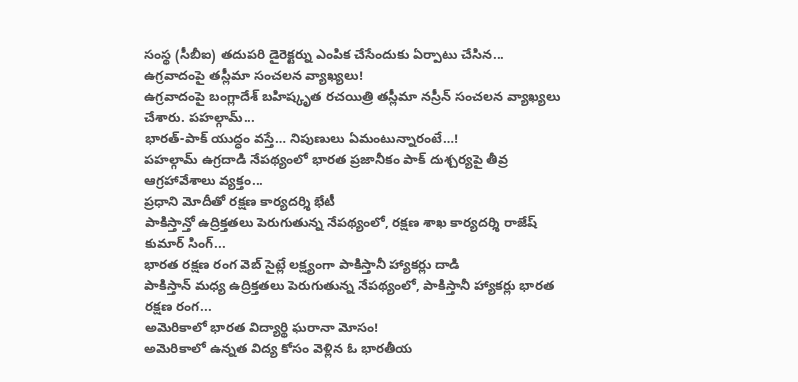సంస్థ (సీబీఐ) తదుపరి డైరెక్టర్ను ఎంపిక చేసేందుకు ఏర్పాటు చేసిన...
ఉగ్రవాదంపై తస్లీమా సంచలన వ్యాఖ్యలు!
ఉగ్రవాదంపై బంగ్లాదేశ్ బహిష్కృత రచయిత్రి తస్లీమా నస్రీన్ సంచలన వ్యాఖ్యలు చేశారు. పహల్గామ్...
భారత్-పాక్ యుద్ధం వస్తే… నిపుణులు ఏమంటున్నారంటే…!
పహల్గామ్ ఉగ్రదాడి నేపథ్యంలో భారత ప్రజానీకం పాక్ దుశ్చర్యపై తీవ్ర ఆగ్రహావేశాలు వ్యక్తం...
ప్రధాని మోదీతో రక్షణ కార్యదర్శి భేటీ
పాకిస్తాన్తో ఉద్రిక్తతలు పెరుగుతున్న నేపథ్యంలో, రక్షణ శాఖ కార్యదర్శి రాజేష్ కుమార్ సింగ్...
భారత రక్షణ రంగ వెబ్ సైట్లే లక్ష్యంగా పాకిస్తానీ హ్యాకర్లు దాడి
పాకిస్తాన్ మధ్య ఉద్రిక్తతలు పెరుగుతున్న నేపథ్యంలో, పాకిస్తానీ హ్యాకర్లు భారత రక్షణ రంగ...
అమెరికాలో భారత విద్యార్థి ఘరానా మోసం!
అమెరికాలో ఉన్నత విద్య కోసం వెళ్లిన ఓ భారతీయ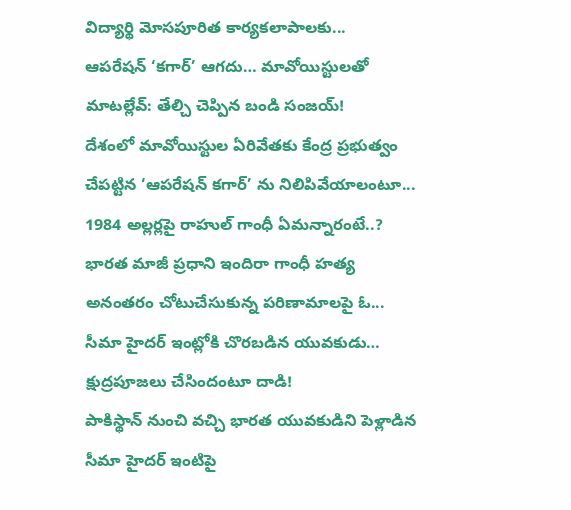విద్యార్థి మోసపూరిత కార్యకలాపాలకు...
ఆపరేషన్ ‘కగార్’ ఆగదు… మావోయిస్టులతో మాటల్లేవ్: తేల్చి చెప్పిన బండి సంజయ్!
దేశంలో మావోయిస్టుల ఏరివేతకు కేంద్ర ప్రభుత్వం చేపట్టిన ‘ఆపరేషన్ కగార్’ ను నిలిపివేయాలంటూ...
1984 అల్లర్లపై రాహుల్ గాంధీ ఏమన్నారంటే..?
భారత మాజీ ప్రధాని ఇందిరా గాంధీ హత్య అనంతరం చోటుచేసుకున్న పరిణామాలపై ఓ...
సీమా హైదర్ ఇంట్లోకి చొరబడిన యువకుడు… క్షుద్రపూజలు చేసిందంటూ దాడి!
పాకిస్థాన్ నుంచి వచ్చి భారత యువకుడిని పెళ్లాడిన సీమా హైదర్ ఇంటిపై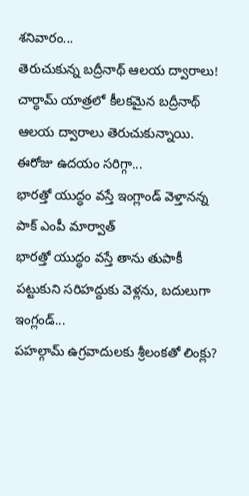శనివారం...
తెరుచుకున్న బద్రీనాథ్ ఆలయ ద్వారాలు!
చార్ధామ్ యాత్రలో కీలకమైన బద్రీనాథ్ ఆలయ ద్వారాలు తెరుచుకున్నాయి. ఈరోజు ఉదయం సరిగ్గా...
భారత్తో యుద్ధం వస్తే ఇంగ్లాండ్ వెళ్తానన్న పాక్ ఎంపీ మార్వాత్
భారత్తో యుద్ధం వస్తే తాను తుపాకీ పట్టుకుని సరిహద్దుకు వెళ్లను, బదులుగా ఇంగ్లండ్...
పహల్గామ్ ఉగ్రవాదులకు శ్రీలంకతో లింక్లు?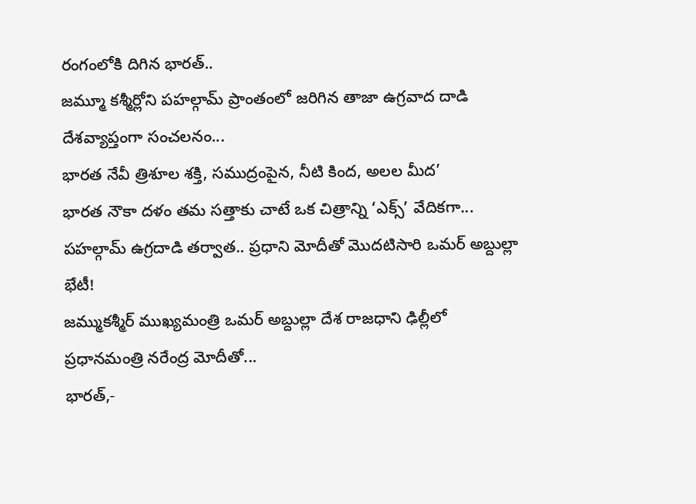రంగంలోకి దిగిన భారత్..
జమ్మూ కశ్మీర్లోని పహల్గామ్ ప్రాంతంలో జరిగిన తాజా ఉగ్రవాద దాడి దేశవ్యాప్తంగా సంచలనం...
భారత నేవీ త్రిశూల శక్తి, సముద్రంపైన, నీటి కింద, అలల మీద’
భారత నౌకా దళం తమ సత్తాకు చాటే ఒక చిత్రాన్ని ‘ఎక్స్’ వేదికగా...
పహల్గామ్ ఉగ్రదాడి తర్వాత.. ప్రధాని మోదీతో మొదటిసారి ఒమర్ అబ్దుల్లా భేటీ!
జమ్ముకశ్మీర్ ముఖ్యమంత్రి ఒమర్ అబ్దుల్లా దేశ రాజధాని ఢిల్లీలో ప్రధానమంత్రి నరేంద్ర మోదీతో...
భారత్,-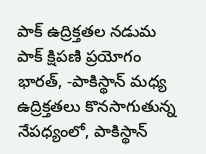పాక్ ఉద్రిక్తతల నడుమ పాక్ క్షిపణి ప్రయోగం
భారత్, -పాకిస్థాన్ మధ్య ఉద్రిక్తతలు కొనసాగుతున్న నేపధ్యంలో, పాకిస్థాన్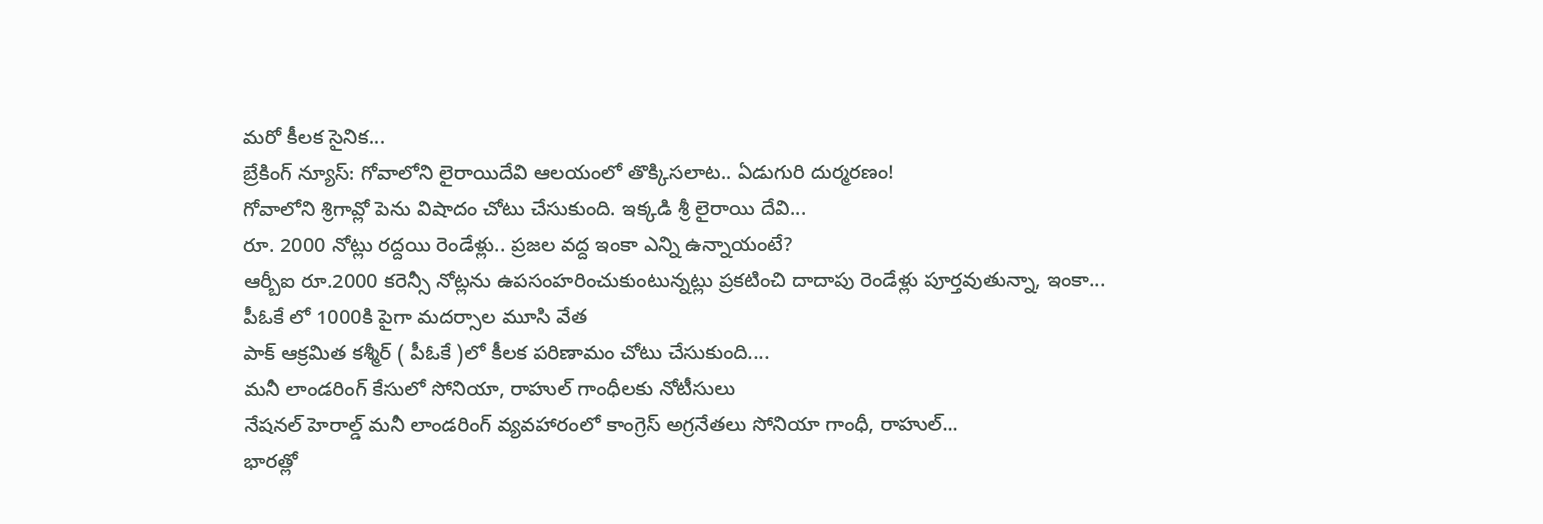మరో కీలక సైనిక...
బ్రేకింగ్ న్యూస్: గోవాలోని లైరాయిదేవి ఆలయంలో తొక్కిసలాట.. ఏడుగురి దుర్మరణం!
గోవాలోని శ్రిగావ్లో పెను విషాదం చోటు చేసుకుంది. ఇక్కడి శ్రీ లైరాయి దేవి...
రూ. 2000 నోట్లు రద్దయి రెండేళ్లు.. ప్రజల వద్ద ఇంకా ఎన్ని ఉన్నాయంటే?
ఆర్బీఐ రూ.2000 కరెన్సీ నోట్లను ఉపసంహరించుకుంటున్నట్లు ప్రకటించి దాదాపు రెండేళ్లు పూర్తవుతున్నా, ఇంకా...
పీఓకే లో 1000కి పైగా మదర్సాల మూసి వేత
పాక్ ఆక్రమిత కశ్మీర్ ( పీఓకే )లో కీలక పరిణామం చోటు చేసుకుంది....
మనీ లాండరింగ్ కేసులో సోనియా, రాహుల్ గాంధీలకు నోటీసులు
నేషనల్ హెరాల్డ్ మనీ లాండరింగ్ వ్యవహారంలో కాంగ్రెస్ అగ్రనేతలు సోనియా గాంధీ, రాహుల్...
భారత్లో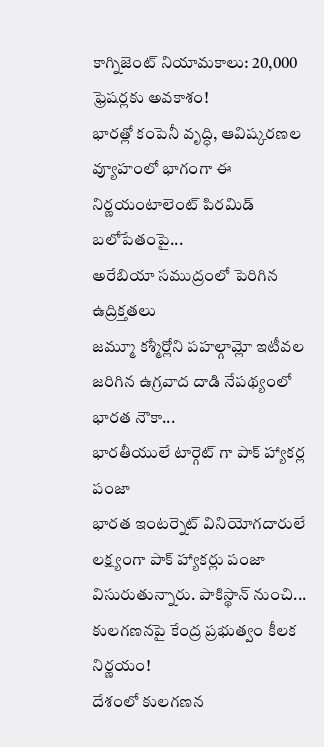కాగ్నిజెంట్ నియామకాలు: 20,000 ఫ్రెషర్లకు అవకాశం!
భారత్లో కంపెనీ వృద్ధి, ఆవిష్కరణల వ్యూహంలో భాగంగా ఈ నిర్ణయంటాలెంట్ పిరమిడ్ బలోపేతంపై...
అరేబియా సముద్రంలో పెరిగిన ఉద్రిక్తతలు
జమ్మూ కశ్మీర్లోని పహల్గామ్లో ఇటీవల జరిగిన ఉగ్రవాద దాడి నేపథ్యంలో భారత నౌకా...
భారతీయులే టార్గెట్ గా పాక్ హ్యాకర్ల పంజా
భారత ఇంటర్నెట్ వినియోగదారులే లక్ష్యంగా పాక్ హ్యాకర్లు పంజా విసురుతున్నారు. పాకిస్థాన్ నుంచి...
కులగణనపై కేంద్ర ప్రభుత్వం కీలక నిర్ణయం!
దేశంలో కులగణన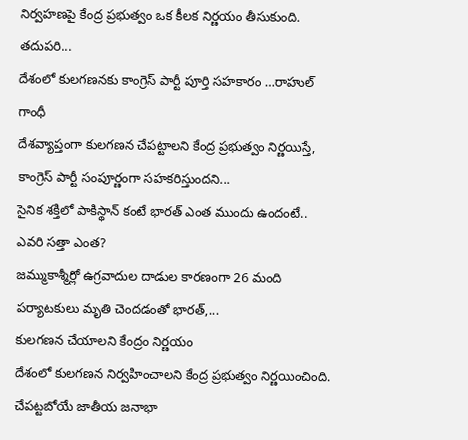నిర్వహణపై కేంద్ర ప్రభుత్వం ఒక కీలక నిర్ణయం తీసుకుంది. తదుపరి...
దేశంలో కులగణనకు కాంగ్రెస్ పార్టీ పూర్తి సహకారం …రాహుల్ గాంధీ
దేశవ్యాప్తంగా కులగణన చేపట్టాలని కేంద్ర ప్రభుత్వం నిర్ణయిస్తే, కాంగ్రెస్ పార్టీ సంపూర్ణంగా సహకరిస్తుందని...
సైనిక శక్తిలో పాకిస్థాన్ కంటే భారత్ ఎంత ముందు ఉందంటే.. ఎవరి సత్తా ఎంత?
జమ్ముకాశ్మీర్లో ఉగ్రవాదుల దాడుల కారణంగా 26 మంది పర్యాటకులు మృతి చెందడంతో భారత్,...
కులగణన చేయాలని కేంద్రం నిర్ణయం
దేశంలో కులగణన నిర్వహించాలని కేంద్ర ప్రభుత్వం నిర్ణయించింది. చేపట్టబోయే జాతీయ జనాభా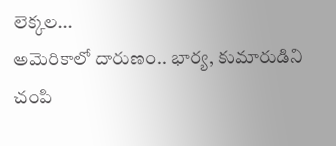లెక్కల...
అమెరికాలో దారుణం.. భార్య, కుమారుడిని చంపి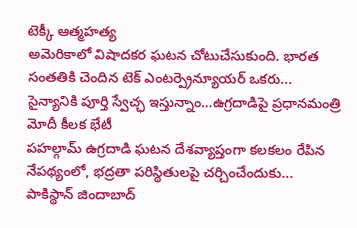టెక్కీ ఆత్మహత్య
అమెరికాలో విషాదకర ఘటన చోటుచేసుకుంది. భారత సంతతికి చెందిన టెక్ ఎంటర్ప్రెన్యూయర్ ఒకరు...
సైన్యానికి పూర్తి స్వేచ్ఛ ఇస్తున్నాం…ఉగ్రదాడిపై ప్రధానమంత్రి మోదీ కీలక భేటీ
పహల్గామ్ ఉగ్రదాడి ఘటన దేశవ్యాప్తంగా కలకలం రేపిన నేపథ్యంలో, భద్రతా పరిస్థితులపై చర్చించేందుకు...
పాకిస్థాన్ జిందాబాద్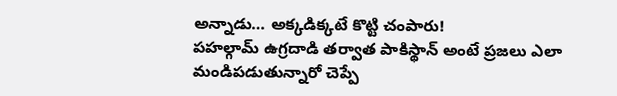అన్నాడు… అక్కడిక్కటే కొట్టి చంపారు!
పహల్గామ్ ఉగ్రదాడి తర్వాత పాకిస్థాన్ అంటే ప్రజలు ఎలా మండిపడుతున్నారో చెప్పే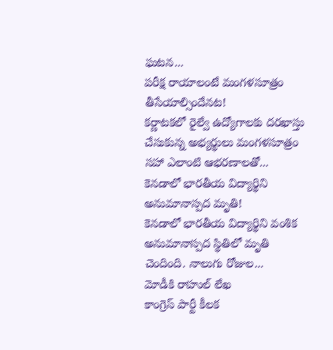ఘటన...
పరీక్ష రాయాలంటే మంగళసూత్రం తీసేయాల్సిందేనట!
కర్ణాటకలో రైల్వే ఉద్యోగాలకు దరఖాస్తు చేసుకున్న అభ్యర్థులు మంగళసూత్రం సహా ఎలాంటి ఆభరణాలతో...
కెనడాలో భారతీయ విద్యార్థిని అనుమానాస్పద మృతి!
కెనడాలో భారతీయ విద్యార్థిని వంశిక అనుమానాస్పద స్థితిలో మృతి చెందింది. నాలుగు రోజుల...
మోడీకి రాహుల్ లేఖ
కాంగ్రెస్ పార్టీ కీలక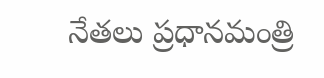నేతలు ప్రధానమంత్రి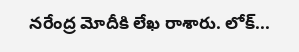నరేంద్ర మోదీకి లేఖ రాశారు. లోక్...